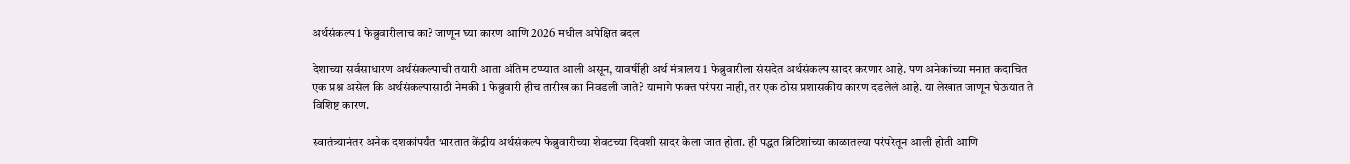अर्थसंकल्प 1 फेब्रुवारीलाच का? जाणून घ्या कारण आणि 2026 मधील अपेक्षित बदल

देशाच्या सर्वसाधारण अर्थसंकल्पाची तयारी आता अंतिम टप्प्यात आली असून, यावर्षीही अर्थ मंत्रालय 1 फेब्रुवारीला संसदेत अर्थसंकल्प सादर करणार आहे. पण अनेकांच्या मनात कदाचित एक प्रश्न असेल कि अर्थसंकल्पासाठी नेमकी 1 फेब्रुवारी हीच तारीख का निवडली जाते? यामागे फक्त परंपरा नाही, तर एक ठोस प्रशासकीय कारण दडलेलं आहे. या लेखात जाणून घेऊयात ते विशिष्ट कारण.

स्वातंत्र्यानंतर अनेक दशकांपर्यंत भारतात केंद्रीय अर्थसंकल्प फेब्रुवारीच्या शेवटच्या दिवशी सादर केला जात होता. ही पद्धत ब्रिटिशांच्या काळातल्या परंपरेतून आली होती आणि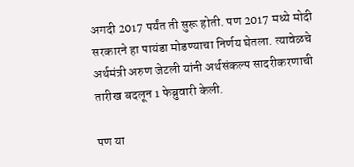अगदी 2017 पर्यंत ती सुरू होती. पण 2017 मध्ये मोदी सरकारने हा पायंडा मोडण्याचा निर्णय घेतला. त्यावेळचे अर्थमंत्री अरुण जेटली यांनी अर्थसंकल्प सादरीकरणाची तारीख बदलून 1 फेब्रुवारी केली.

पण या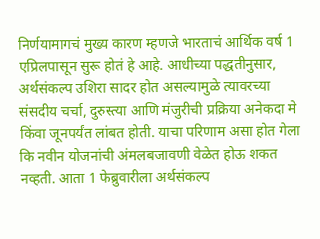निर्णयामागचं मुख्य कारण म्हणजे भारताचं आर्थिक वर्ष 1 एप्रिलपासून सुरू होतं हे आहे. आधीच्या पद्धतीनुसार, अर्थसंकल्प उशिरा सादर होत असल्यामुळे त्यावरच्या संसदीय चर्चा, दुरुस्त्या आणि मंजुरीची प्रक्रिया अनेकदा मे किंवा जूनपर्यंत लांबत होती. याचा परिणाम असा होत गेला कि नवीन योजनांची अंमलबजावणी वेळेत होऊ शकत नव्हती. आता 1 फेब्रुवारीला अर्थसंकल्प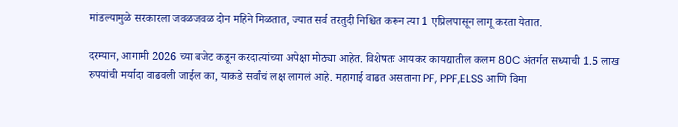मांडल्यामुळे सरकारला जवळजवळ दोन महिने मिळतात, ज्यात सर्व तरतुदी निश्चित करून त्या 1 एप्रिलपासून लागू करता येतात.

दरम्यान, आगामी 2026 च्या बजेट कडून करदात्यांच्या अपेक्षा मोठ्या आहेत. विशेषतः आयकर कायद्यातील कलम 80C अंतर्गत सध्याची 1.5 लाख रुपयांची मर्यादा वाढवली जाईल का, याकडे सर्वांचं लक्ष लागलं आहे. महागाई वाढत असताना PF, PPF,ELSS आणि विमा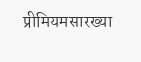प्रीमियमसारख्या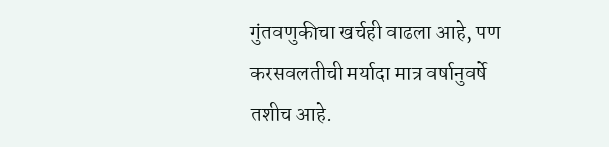गुंतवणुकीचा खर्चही वाढला आहे, पण करसवलतीची मर्यादा मात्र वर्षानुवर्षे तशीच आहे.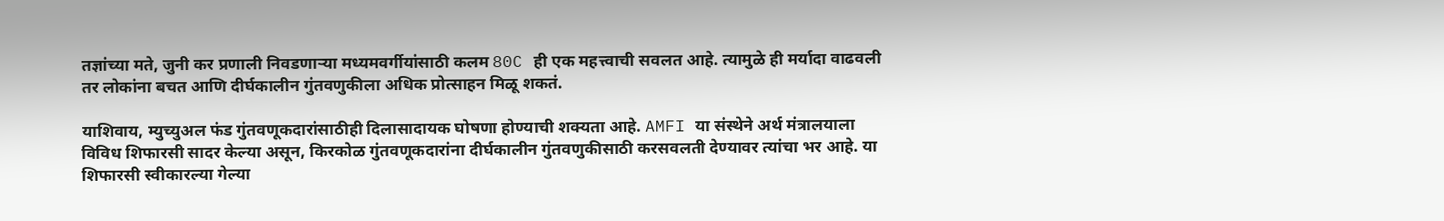तज्ञांच्या मते, जुनी कर प्रणाली निवडणाऱ्या मध्यमवर्गीयांसाठी कलम 80C ही एक महत्त्वाची सवलत आहे. त्यामुळे ही मर्यादा वाढवली तर लोकांना बचत आणि दीर्घकालीन गुंतवणुकीला अधिक प्रोत्साहन मिळू शकतं.

याशिवाय, म्युच्युअल फंड गुंतवणूकदारांसाठीही दिलासादायक घोषणा होण्याची शक्यता आहे. AMFI या संस्थेने अर्थ मंत्रालयाला विविध शिफारसी सादर केल्या असून, किरकोळ गुंतवणूकदारांना दीर्घकालीन गुंतवणुकीसाठी करसवलती देण्यावर त्यांचा भर आहे. या शिफारसी स्वीकारल्या गेल्या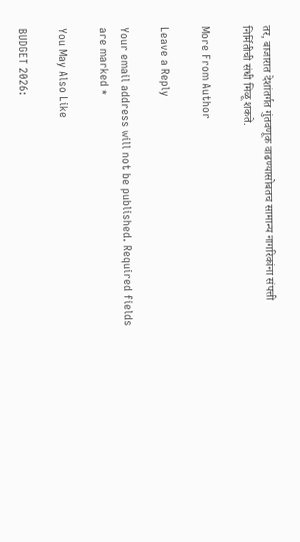तर, बाजारात देशांतर्गत गुंतवणूक वाढण्यासोबतच सामान्य नागरिकांना संपत्ती निर्मितीची संधी मिळू शकते.

More From Author

Leave a Reply

Your email address will not be published. Required fields are marked *

You May Also Like

BUDGET 2026: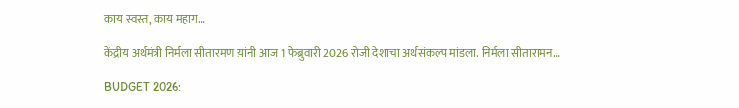काय स्वस्त, काय महाग…

केंद्रीय अर्थमंत्री निर्मला सीतारमण य़ांनी आज 1 फेब्रुवारी 2026 रोजी देशाचा अर्थसंकल्प मांडला. निर्मला सीतारामन…

BUDGET 2026: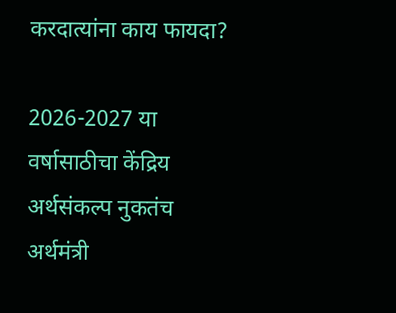करदात्यांना काय फायदा?

2026-2027 या वर्षासाठीचा केंद्रिय अर्थसंकल्प नुकतंच अर्थमंत्री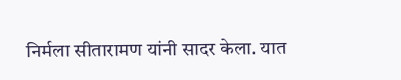निर्मला सीतारामण यांनी सादर केला. यात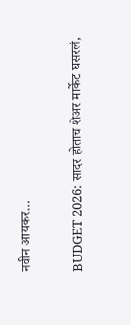नवीन आयकर…

BUDGET 2026: सादर होताच शेअर मार्केट घसरलं,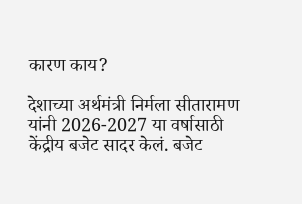कारण काय?

देशाच्या अर्थमंत्री निर्मला सीतारामण यांनी 2026-2027 या वर्षासाठी केंद्रीय बजेट सादर केलं. बजेट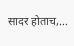सादर होताच,…